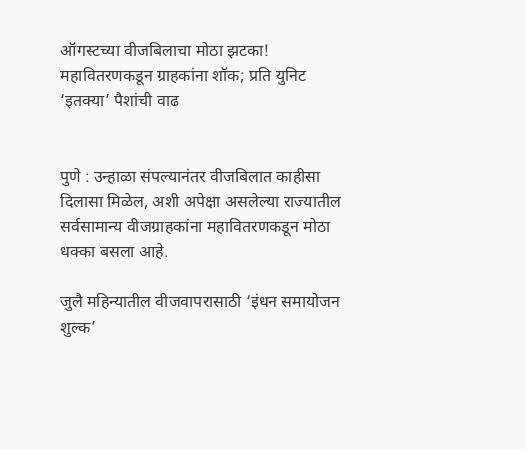ऑगस्टच्या वीजबिलाचा मोठा झटका! महावितरणकडून ग्राहकांना शॉक; प्रति युनिट ‘इतक्या’ पैशांची वाढ


पुणे : उन्हाळा संपल्यानंतर वीजबिलात काहीसा दिलासा मिळेल, अशी अपेक्षा असलेल्या राज्यातील सर्वसामान्य वीजग्राहकांना महावितरणकडून मोठा धक्का बसला आहे.

जुलै महिन्यातील वीजवापरासाठी ‘इंधन समायोजन शुल्क’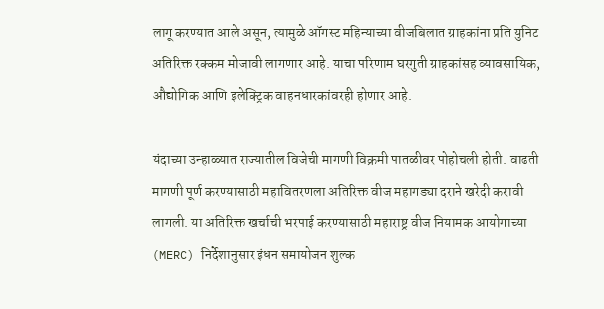लागू करण्यात आले असून, त्यामुळे ऑगस्ट महिन्याच्या वीजबिलात ग्राहकांना प्रति युनिट अतिरिक्त रक्कम मोजावी लागणार आहे. याचा परिणाम घरगुती ग्राहकांसह व्यावसायिक, औद्योगिक आणि इलेक्ट्रिक वाहनधारकांवरही होणार आहे.

यंदाच्या उन्हाळ्यात राज्यातील विजेची मागणी विक्रमी पातळीवर पोहोचली होती. वाढती मागणी पूर्ण करण्यासाठी महावितरणला अतिरिक्त वीज महागड्या दराने खरेदी करावी लागली. या अतिरिक्त खर्चाची भरपाई करण्यासाठी महाराष्ट्र वीज नियामक आयोगाच्या (MERC) निर्देशानुसार इंधन समायोजन शुल्क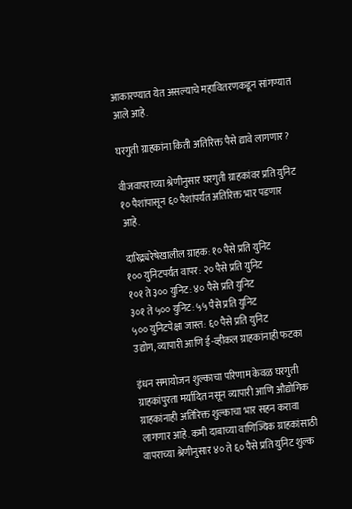आकारण्यात येत असल्याचे महावितरणकडून सांगण्यात आले आहे.

घरगुती ग्राहकांना किती अतिरिक्त पैसे द्यावे लागणार?

वीजवापराच्या श्रेणीनुसार घरगुती ग्राहकांवर प्रति युनिट १० पैशांपासून ६० पैशांपर्यंत अतिरिक्त भार पडणार आहे.

दारिद्र्यरेषेखालील ग्राहक: १० पैसे प्रति युनिट
१०० युनिटपर्यंत वापर: २० पैसे प्रति युनिट
१०१ ते ३०० युनिट: ४० पैसे प्रति युनिट
३०१ ते ५०० युनिट: ५५ पैसे प्रति युनिट
५०० युनिटपेक्षा जास्त: ६० पैसे प्रति युनिट
उद्योग, व्यापारी आणि ई-व्हीकल ग्राहकांनाही फटका

इंधन समायोजन शुल्काचा परिणाम केवळ घरगुती ग्राहकांपुरता मर्यादित नसून व्यापारी आणि औद्योगिक ग्राहकांनाही अतिरिक्त शुल्काचा भार सहन करावा लागणार आहे. कमी दाबाच्या वाणिज्यिक ग्राहकांसाठी वापराच्या श्रेणीनुसार ४० ते ६० पैसे प्रति युनिट शुल्क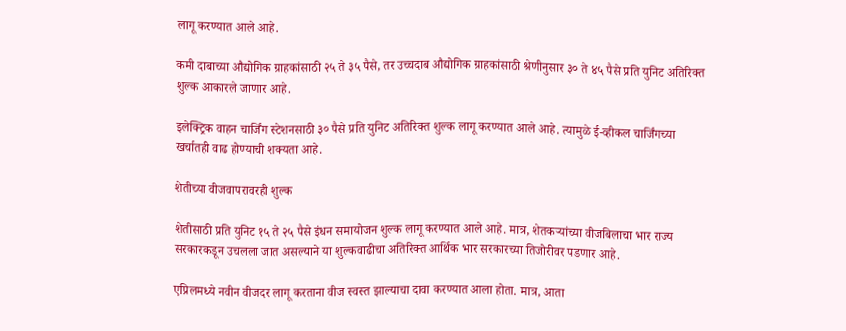लागू करण्यात आले आहे.

कमी दाबाच्या औद्योगिक ग्राहकांसाठी २५ ते ३५ पैसे, तर उच्चदाब औद्योगिक ग्राहकांसाठी श्रेणीनुसार ३० ते ४५ पैसे प्रति युनिट अतिरिक्त शुल्क आकारले जाणार आहे.

इलेक्ट्रिक वाहन चार्जिंग स्टेशनसाठी ३० पैसे प्रति युनिट अतिरिक्त शुल्क लागू करण्यात आले आहे. त्यामुळे ई-व्हीकल चार्जिंगच्या खर्चातही वाढ होण्याची शक्यता आहे.

शेतीच्या वीजवापरावरही शुल्क

शेतीसाठी प्रति युनिट १५ ते २५ पैसे इंधन समायोजन शुल्क लागू करण्यात आले आहे. मात्र, शेतकऱ्यांच्या वीजबिलाचा भार राज्य सरकारकडून उचलला जात असल्याने या शुल्कवाढीचा अतिरिक्त आर्थिक भार सरकारच्या तिजोरीवर पडणार आहे.

एप्रिलमध्ये नवीन वीजदर लागू करताना वीज स्वस्त झाल्याचा दावा करण्यात आला होता. मात्र, आता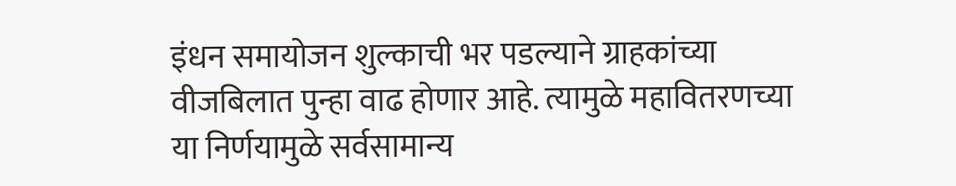इंधन समायोजन शुल्काची भर पडल्याने ग्राहकांच्या वीजबिलात पुन्हा वाढ होणार आहे. त्यामुळे महावितरणच्या या निर्णयामुळे सर्वसामान्य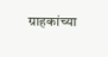ग्राहकांच्या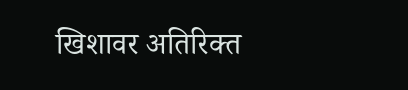खिशावर अतिरिक्त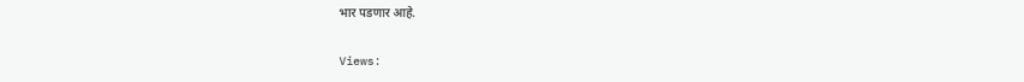भार पडणार आहे.

Views: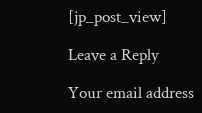[jp_post_view]

Leave a Reply

Your email address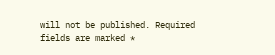will not be published. Required fields are marked *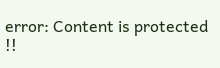error: Content is protected !!